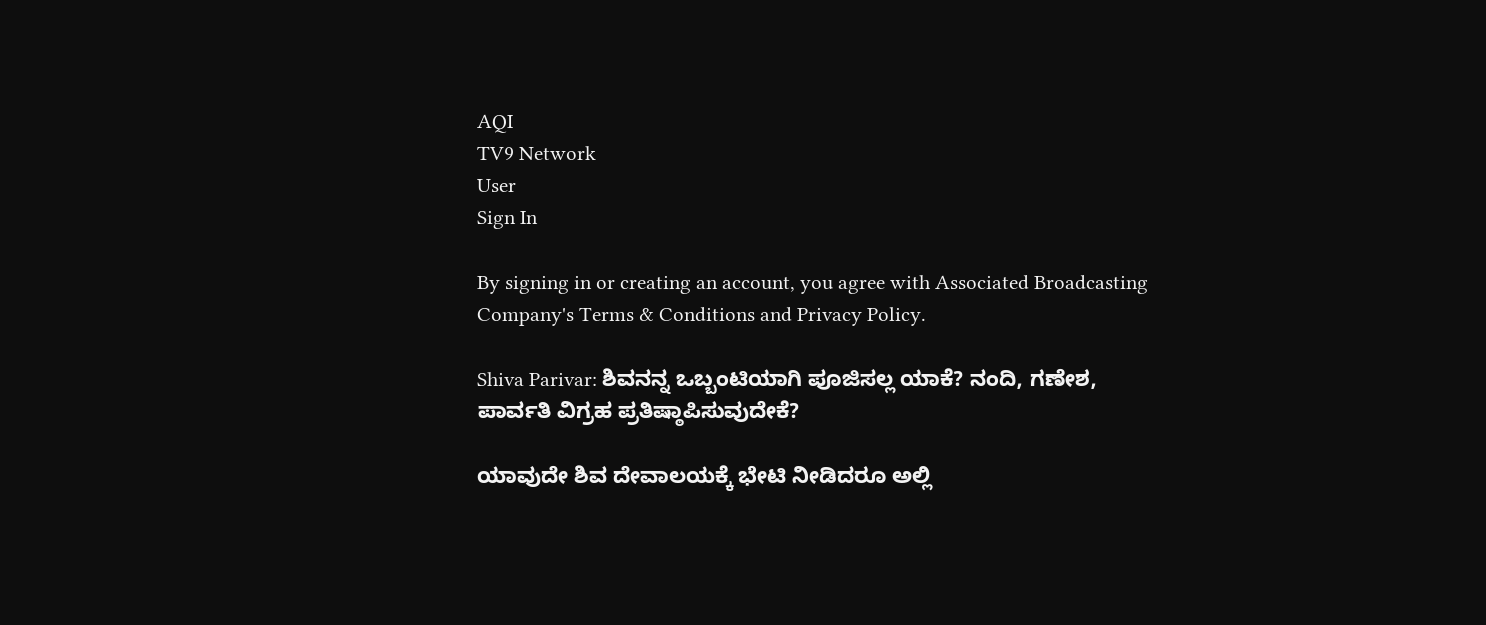AQI
TV9 Network
User
Sign In

By signing in or creating an account, you agree with Associated Broadcasting Company's Terms & Conditions and Privacy Policy.

Shiva Parivar: ಶಿವನನ್ನ ಒಬ್ಬಂಟಿಯಾಗಿ ಪೂಜಿಸಲ್ಲ ಯಾಕೆ? ನಂದಿ, ಗಣೇಶ, ಪಾರ್ವತಿ ವಿಗ್ರಹ ಪ್ರತಿಷ್ಠಾಪಿಸುವುದೇಕೆ?

ಯಾವುದೇ ಶಿವ ದೇವಾಲಯಕ್ಕೆ ಭೇಟಿ ನೀಡಿದರೂ ಅಲ್ಲಿ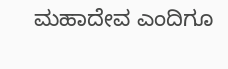ಮಹಾದೇವ ಎಂದಿಗೂ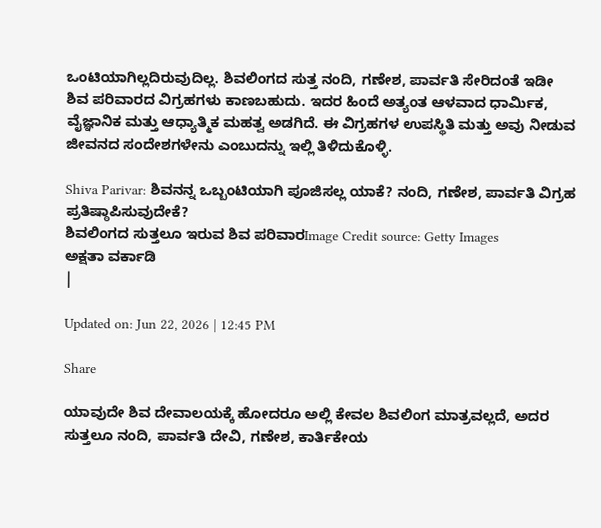ಒಂಟಿಯಾಗಿಲ್ಲದಿರುವುದಿಲ್ಲ. ಶಿವಲಿಂಗದ ಸುತ್ತ ನಂದಿ, ಗಣೇಶ, ಪಾರ್ವತಿ ಸೇರಿದಂತೆ ಇಡೀ ಶಿವ ಪರಿವಾರದ ವಿಗ್ರಹಗಳು ಕಾಣಬಹುದು. ಇದರ ಹಿಂದೆ ಅತ್ಯಂತ ಆಳವಾದ ಧಾರ್ಮಿಕ, ವೈಜ್ಞಾನಿಕ ಮತ್ತು ಆಧ್ಯಾತ್ಮಿಕ ಮಹತ್ವ ಅಡಗಿದೆ. ಈ ವಿಗ್ರಹಗಳ ಉಪಸ್ಥಿತಿ ಮತ್ತು ಅವು ನೀಡುವ ಜೀವನದ ಸಂದೇಶಗಳೇನು ಎಂಬುದನ್ನು ಇಲ್ಲಿ ತಿಳಿದುಕೊಳ್ಳಿ.

Shiva Parivar: ಶಿವನನ್ನ ಒಬ್ಬಂಟಿಯಾಗಿ ಪೂಜಿಸಲ್ಲ ಯಾಕೆ? ನಂದಿ, ಗಣೇಶ, ಪಾರ್ವತಿ ವಿಗ್ರಹ ಪ್ರತಿಷ್ಠಾಪಿಸುವುದೇಕೆ?
ಶಿವಲಿಂಗದ ಸುತ್ತಲೂ ಇರುವ ಶಿವ ಪರಿವಾರImage Credit source: Getty Images
ಅಕ್ಷತಾ ವರ್ಕಾಡಿ
|

Updated on: Jun 22, 2026 | 12:45 PM

Share

ಯಾವುದೇ ಶಿವ ದೇವಾಲಯಕ್ಕೆ ಹೋದರೂ ಅಲ್ಲಿ ಕೇವಲ ಶಿವಲಿಂಗ ಮಾತ್ರವಲ್ಲದೆ, ಅದರ ಸುತ್ತಲೂ ನಂದಿ, ಪಾರ್ವತಿ ದೇವಿ, ಗಣೇಶ, ಕಾರ್ತಿಕೇಯ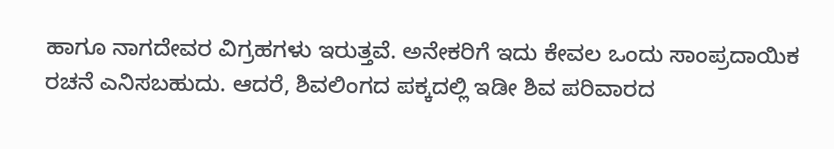ಹಾಗೂ ನಾಗದೇವರ ವಿಗ್ರಹಗಳು ಇರುತ್ತವೆ. ಅನೇಕರಿಗೆ ಇದು ಕೇವಲ ಒಂದು ಸಾಂಪ್ರದಾಯಿಕ ರಚನೆ ಎನಿಸಬಹುದು. ಆದರೆ, ಶಿವಲಿಂಗದ ಪಕ್ಕದಲ್ಲಿ ಇಡೀ ಶಿವ ಪರಿವಾರದ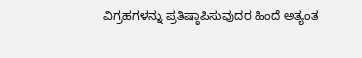ವಿಗ್ರಹಗಳನ್ನು ಪ್ರತಿಷ್ಠಾಪಿಸುವುದರ ಹಿಂದೆ ಅತ್ಯಂತ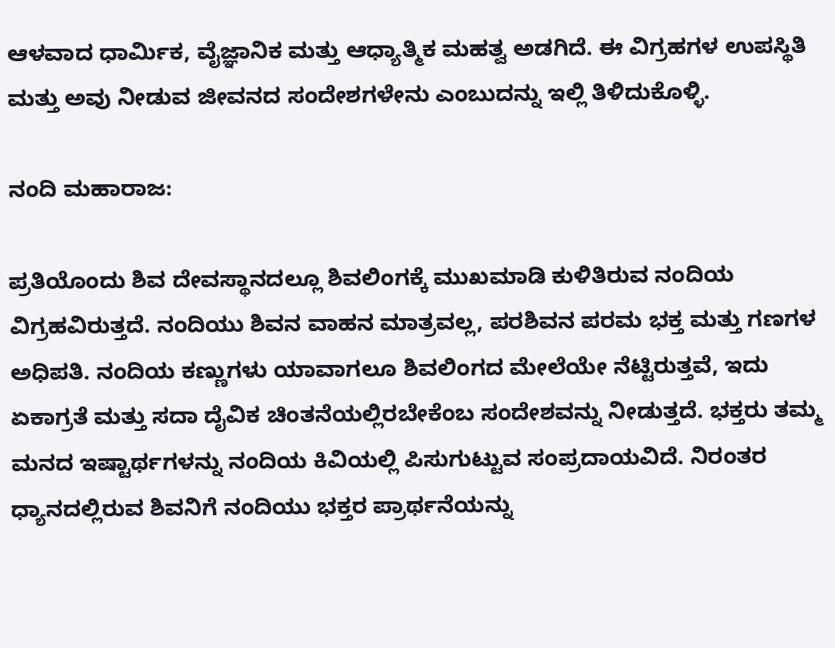ಆಳವಾದ ಧಾರ್ಮಿಕ, ವೈಜ್ಞಾನಿಕ ಮತ್ತು ಆಧ್ಯಾತ್ಮಿಕ ಮಹತ್ವ ಅಡಗಿದೆ. ಈ ವಿಗ್ರಹಗಳ ಉಪಸ್ಥಿತಿ ಮತ್ತು ಅವು ನೀಡುವ ಜೀವನದ ಸಂದೇಶಗಳೇನು ಎಂಬುದನ್ನು ಇಲ್ಲಿ ತಿಳಿದುಕೊಳ್ಳಿ.

ನಂದಿ ಮಹಾರಾಜ:

ಪ್ರತಿಯೊಂದು ಶಿವ ದೇವಸ್ಥಾನದಲ್ಲೂ ಶಿವಲಿಂಗಕ್ಕೆ ಮುಖಮಾಡಿ ಕುಳಿತಿರುವ ನಂದಿಯ ವಿಗ್ರಹವಿರುತ್ತದೆ. ನಂದಿಯು ಶಿವನ ವಾಹನ ಮಾತ್ರವಲ್ಲ, ಪರಶಿವನ ಪರಮ ಭಕ್ತ ಮತ್ತು ಗಣಗಳ ಅಧಿಪತಿ. ನಂದಿಯ ಕಣ್ಣುಗಳು ಯಾವಾಗಲೂ ಶಿವಲಿಂಗದ ಮೇಲೆಯೇ ನೆಟ್ಟಿರುತ್ತವೆ, ಇದು ಏಕಾಗ್ರತೆ ಮತ್ತು ಸದಾ ದೈವಿಕ ಚಿಂತನೆಯಲ್ಲಿರಬೇಕೆಂಬ ಸಂದೇಶವನ್ನು ನೀಡುತ್ತದೆ. ಭಕ್ತರು ತಮ್ಮ ಮನದ ಇಷ್ಟಾರ್ಥಗಳನ್ನು ನಂದಿಯ ಕಿವಿಯಲ್ಲಿ ಪಿಸುಗುಟ್ಟುವ ಸಂಪ್ರದಾಯವಿದೆ. ನಿರಂತರ ಧ್ಯಾನದಲ್ಲಿರುವ ಶಿವನಿಗೆ ನಂದಿಯು ಭಕ್ತರ ಪ್ರಾರ್ಥನೆಯನ್ನು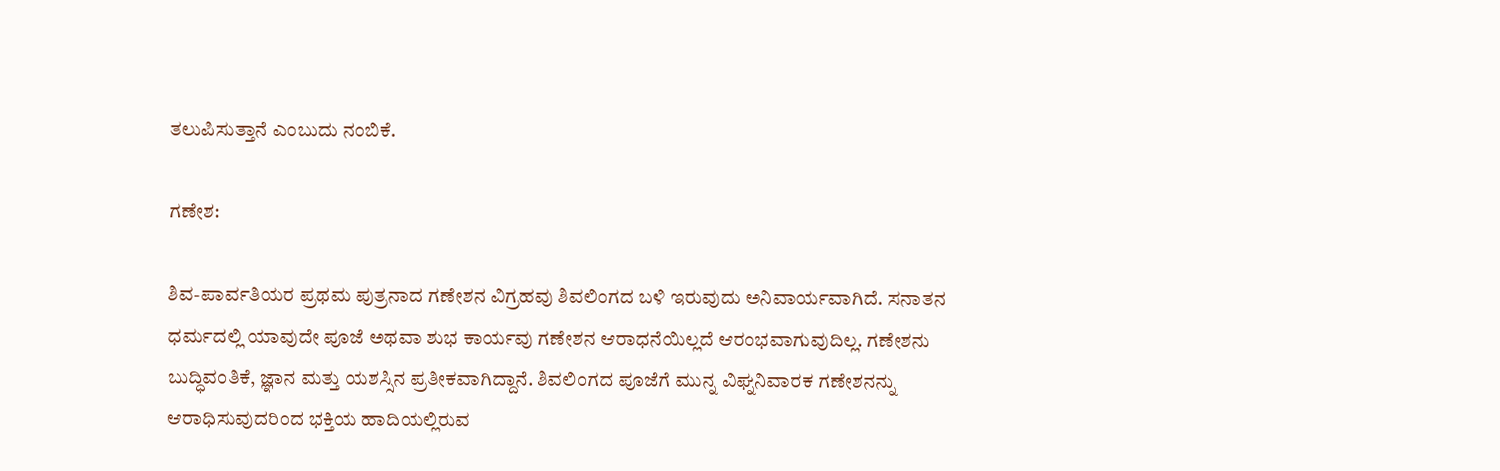ತಲುಪಿಸುತ್ತಾನೆ ಎಂಬುದು ನಂಬಿಕೆ.

ಗಣೇಶ:

ಶಿವ-ಪಾರ್ವತಿಯರ ಪ್ರಥಮ ಪುತ್ರನಾದ ಗಣೇಶನ ವಿಗ್ರಹವು ಶಿವಲಿಂಗದ ಬಳಿ ಇರುವುದು ಅನಿವಾರ್ಯವಾಗಿದೆ. ಸನಾತನ ಧರ್ಮದಲ್ಲಿ ಯಾವುದೇ ಪೂಜೆ ಅಥವಾ ಶುಭ ಕಾರ್ಯವು ಗಣೇಶನ ಆರಾಧನೆಯಿಲ್ಲದೆ ಆರಂಭವಾಗುವುದಿಲ್ಲ. ಗಣೇಶನು ಬುದ್ಧಿವಂತಿಕೆ, ಜ್ಞಾನ ಮತ್ತು ಯಶಸ್ಸಿನ ಪ್ರತೀಕವಾಗಿದ್ದಾನೆ. ಶಿವಲಿಂಗದ ಪೂಜೆಗೆ ಮುನ್ನ ವಿಘ್ನನಿವಾರಕ ಗಣೇಶನನ್ನು ಆರಾಧಿಸುವುದರಿಂದ ಭಕ್ತಿಯ ಹಾದಿಯಲ್ಲಿರುವ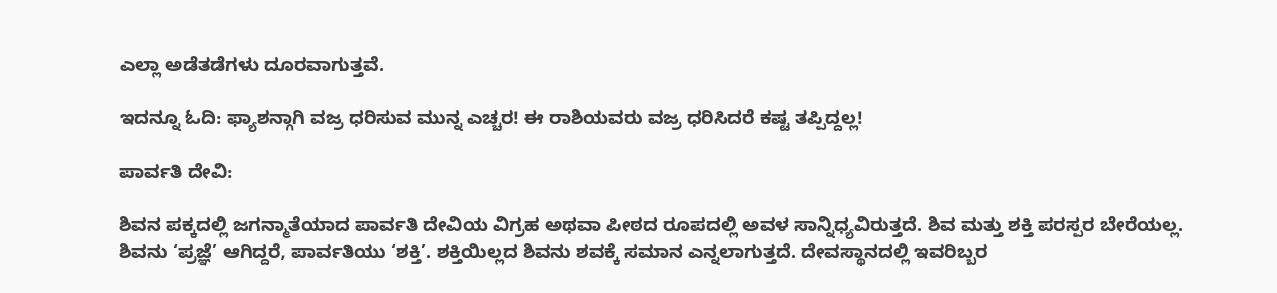ಎಲ್ಲಾ ಅಡೆತಡೆಗಳು ದೂರವಾಗುತ್ತವೆ.

ಇದನ್ನೂ ಓದಿ: ಫ್ಯಾಶನ್ಗಾಗಿ ವಜ್ರ ಧರಿಸುವ ಮುನ್ನ ಎಚ್ಚರ! ಈ ರಾಶಿಯವರು ವಜ್ರ ಧರಿಸಿದರೆ ಕಷ್ಟ ತಪ್ಪಿದ್ದಲ್ಲ!

ಪಾರ್ವತಿ ದೇವಿ:

ಶಿವನ ಪಕ್ಕದಲ್ಲಿ ಜಗನ್ಮಾತೆಯಾದ ಪಾರ್ವತಿ ದೇವಿಯ ವಿಗ್ರಹ ಅಥವಾ ಪೀಠದ ರೂಪದಲ್ಲಿ ಅವಳ ಸಾನ್ನಿಧ್ಯವಿರುತ್ತದೆ. ಶಿವ ಮತ್ತು ಶಕ್ತಿ ಪರಸ್ಪರ ಬೇರೆಯಲ್ಲ. ಶಿವನು ‘ಪ್ರಜ್ಞೆ’ ಆಗಿದ್ದರೆ, ಪಾರ್ವತಿಯು ‘ಶಕ್ತಿ’. ಶಕ್ತಿಯಿಲ್ಲದ ಶಿವನು ಶವಕ್ಕೆ ಸಮಾನ ಎನ್ನಲಾಗುತ್ತದೆ. ದೇವಸ್ಥಾನದಲ್ಲಿ ಇವರಿಬ್ಬರ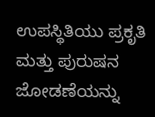ಉಪಸ್ಥಿತಿಯು ಪ್ರಕೃತಿ ಮತ್ತು ಪುರುಷನ ಜೋಡಣೆಯನ್ನು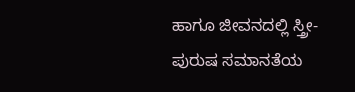ಹಾಗೂ ಜೀವನದಲ್ಲಿ ಸ್ತ್ರೀ-ಪುರುಷ ಸಮಾನತೆಯ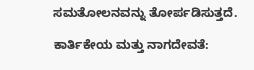ಸಮತೋಲನವನ್ನು ತೋರ್ಪಡಿಸುತ್ತದೆ.

ಕಾರ್ತಿಕೇಯ ಮತ್ತು ನಾಗದೇವತೆ: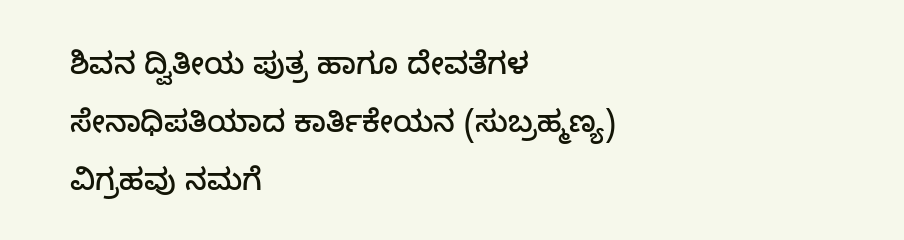ಶಿವನ ದ್ವಿತೀಯ ಪುತ್ರ ಹಾಗೂ ದೇವತೆಗಳ ಸೇನಾಧಿಪತಿಯಾದ ಕಾರ್ತಿಕೇಯನ (ಸುಬ್ರಹ್ಮಣ್ಯ) ವಿಗ್ರಹವು ನಮಗೆ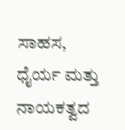ಸಾಹಸ, ಧೈರ್ಯ ಮತ್ತು ನಾಯಕತ್ವದ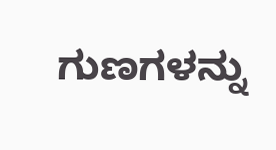ಗುಣಗಳನ್ನು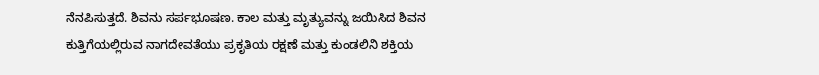ನೆನಪಿಸುತ್ತದೆ. ಶಿವನು ಸರ್ಪಭೂಷಣ. ಕಾಲ ಮತ್ತು ಮೃತ್ಯುವನ್ನು ಜಯಿಸಿದ ಶಿವನ ಕುತ್ತಿಗೆಯಲ್ಲಿರುವ ನಾಗದೇವತೆಯು ಪ್ರಕೃತಿಯ ರಕ್ಷಣೆ ಮತ್ತು ಕುಂಡಲಿನಿ ಶಕ್ತಿಯ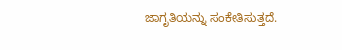ಜಾಗೃತಿಯನ್ನು ಸಂಕೇತಿಸುತ್ತದೆ.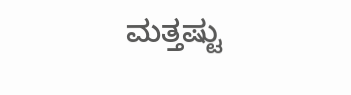ಮತ್ತಷ್ಟು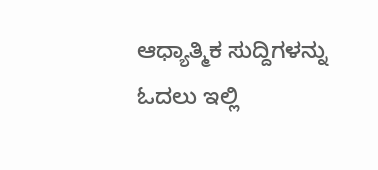ಆಧ್ಯಾತ್ಮಿಕ ಸುದ್ದಿಗಳನ್ನು ಓದಲು ಇಲ್ಲಿ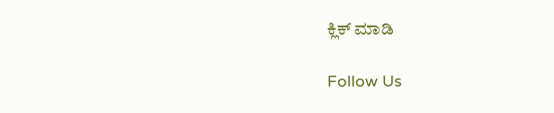ಕ್ಲಿಕ್ ಮಾಡಿ

Follow Us